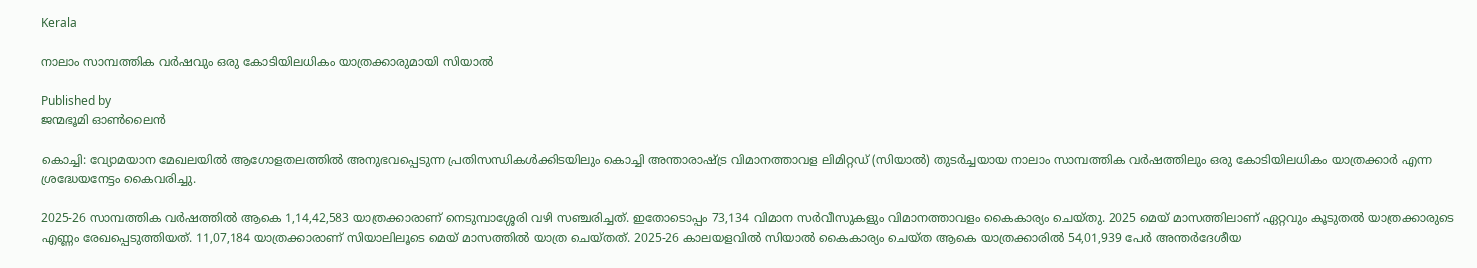Kerala

നാലാം സാമ്പത്തിക വര്‍ഷവും ഒരു കോടിയിലധികം യാത്രക്കാരുമായി സിയാല്‍

Published by
ജന്മഭൂമി ഓണ്‍ലൈന്‍

കൊച്ചി: വ്യോമയാന മേഖലയില്‍ ആഗോളതലത്തില്‍ അനുഭവപ്പെടുന്ന പ്രതിസന്ധികള്‍ക്കിടയിലും കൊച്ചി അന്താരാഷ്‌ട്ര വിമാനത്താവള ലിമിറ്റഡ് (സിയാല്‍) തുടര്‍ച്ചയായ നാലാം സാമ്പത്തിക വര്‍ഷത്തിലും ഒരു കോടിയിലധികം യാത്രക്കാര്‍ എന്ന ശ്രദ്ധേയനേട്ടം കൈവരിച്ചു.

2025-26 സാമ്പത്തിക വര്‍ഷത്തില്‍ ആകെ 1,14,42,583 യാത്രക്കാരാണ് നെടുമ്പാശ്ശേരി വഴി സഞ്ചരിച്ചത്. ഇതോടൊപ്പം 73,134 വിമാന സര്‍വീസുകളും വിമാനത്താവളം കൈകാര്യം ചെയ്തു. 2025 മെയ് മാസത്തിലാണ് ഏറ്റവും കൂടുതല്‍ യാത്രക്കാരുടെ എണ്ണം രേഖപ്പെടുത്തിയത്. 11,07,184 യാത്രക്കാരാണ് സിയാലിലൂടെ മെയ് മാസത്തില്‍ യാത്ര ചെയ്തത്. 2025-26 കാലയളവില്‍ സിയാല്‍ കൈകാര്യം ചെയ്ത ആകെ യാത്രക്കാരില്‍ 54,01,939 പേര്‍ അന്തര്‍ദേശീയ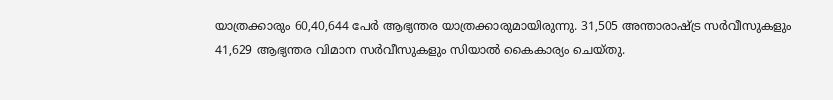യാത്രക്കാരും 60,40,644 പേര്‍ ആഭ്യന്തര യാത്രക്കാരുമായിരുന്നു. 31,505 അന്താരാഷ്‌ട്ര സര്‍വീസുകളും 41,629 ആഭ്യന്തര വിമാന സര്‍വീസുകളും സിയാല്‍ കൈകാര്യം ചെയ്തു.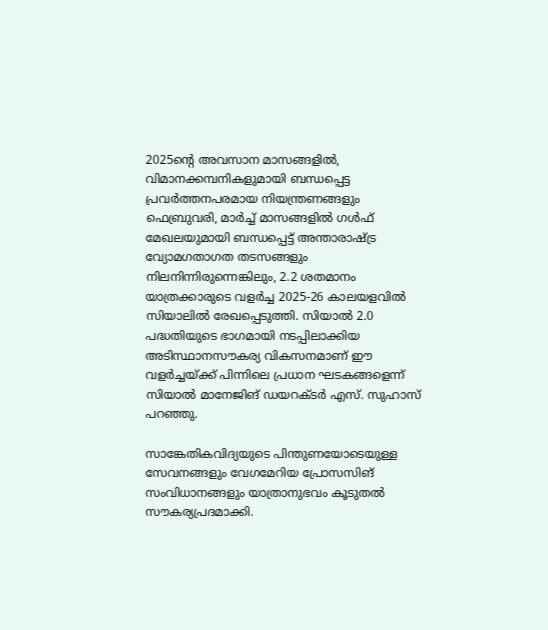2025ന്റെ അവസാന മാസങ്ങളില്‍, വിമാനക്കമ്പനികളുമായി ബന്ധപ്പെട്ട പ്രവര്‍ത്തനപരമായ നിയന്ത്രണങ്ങളും ഫെബ്രുവരി, മാര്‍ച്ച് മാസങ്ങളില്‍ ഗള്‍ഫ് മേഖലയുമായി ബന്ധപ്പെട്ട് അന്താരാഷ്‌ട്ര വ്യോമഗതാഗത തടസങ്ങളും നിലനിന്നിരുന്നെങ്കിലും, 2.2 ശതമാനം യാത്രക്കാരുടെ വളര്‍ച്ച 2025-26 കാലയളവില്‍ സിയാലില്‍ രേഖപ്പെടുത്തി. സിയാല്‍ 2.0 പദ്ധതിയുടെ ഭാഗമായി നടപ്പിലാക്കിയ അടിസ്ഥാനസൗകര്യ വികസനമാണ് ഈ വളര്‍ച്ചയ്‌ക്ക് പിന്നിലെ പ്രധാന ഘടകങ്ങളെന്ന് സിയാല്‍ മാനേജിങ് ഡയറക്ടര്‍ എസ്. സുഹാസ് പറഞ്ഞു.

സാങ്കേതികവിദ്യയുടെ പിന്തുണയോടെയുള്ള സേവനങ്ങളും വേഗമേറിയ പ്രോസസിങ് സംവിധാനങ്ങളും യാത്രാനുഭവം കൂടുതല്‍ സൗകര്യപ്രദമാക്കി.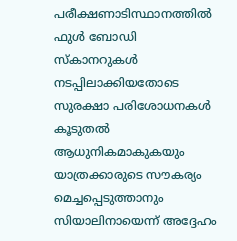പരീക്ഷണാടിസ്ഥാനത്തില്‍ ഫുള്‍ ബോഡി സ്‌കാനറുകള്‍ നടപ്പിലാക്കിയതോടെ സുരക്ഷാ പരിശോധനകള്‍ കൂടുതല്‍ ആധുനികമാകുകയും യാത്രക്കാരുടെ സൗകര്യം മെച്ചപ്പെടുത്താനും സിയാലിനായെന്ന് അദ്ദേഹം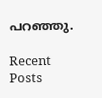പറഞ്ഞു.

Recent Posts